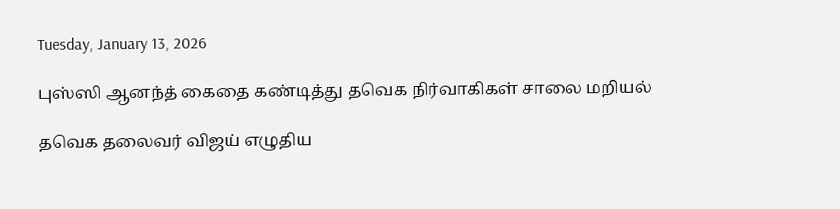Tuesday, January 13, 2026

புஸ்ஸி ஆனந்த் கைதை கண்டித்து தவெக நிர்வாகிகள் சாலை மறியல்

தவெக தலைவர் விஜய் எழுதிய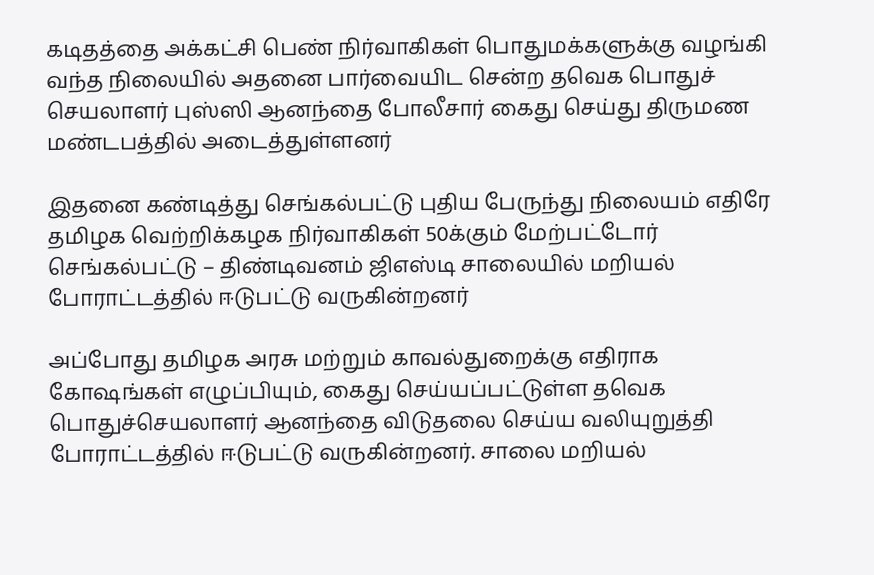கடிதத்தை அக்கட்சி பெண் நிர்வாகிகள் பொதுமக்களுக்கு வழங்கி வந்த நிலையில் அதனை பார்வையிட சென்ற தவெக பொதுச் செயலாளர் புஸ்ஸி ஆனந்தை போலீசார் கைது செய்து திருமண மண்டபத்தில் அடைத்துள்ளனர்

இதனை கண்டித்து செங்கல்பட்டு புதிய பேருந்து நிலையம் எதிரே தமிழக வெற்றிக்கழக நிர்வாகிகள் 50க்கும் மேற்பட்டோர் செங்கல்பட்டு – திண்டிவனம் ஜிஎஸ்டி சாலையில் மறியல் போராட்டத்தில் ஈடுபட்டு வருகின்றனர்

அப்போது தமிழக அரசு மற்றும் காவல்துறைக்கு எதிராக கோஷங்கள் எழுப்பியும், கைது செய்யப்பட்டுள்ள தவெக பொதுச்செயலாளர் ஆனந்தை விடுதலை செய்ய வலியுறுத்தி போராட்டத்தில் ஈடுபட்டு வருகின்றனர். சாலை மறியல்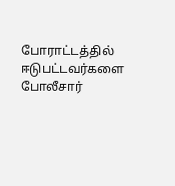போராட்டத்தில் ஈடுபட்டவர்களை போலீசார்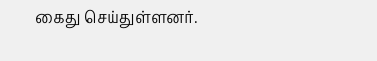கைது செய்துள்ளனர்.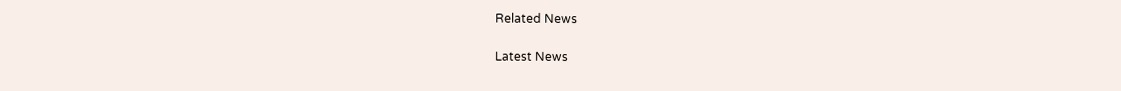Related News

Latest News